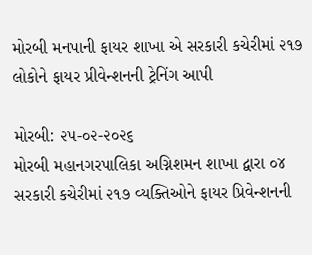મોરબી મનપાની ફાયર શાખા એ સરકારી કચેરીમાં ૨૧૭ લોકોને ફાયર પ્રીવેન્શનની ટ્રેનિંગ આપી

મોરબી: ૨૫-૦૨-૨૦૨૬
મોરબી મહાનગરપાલિકા અગ્નિશમન શાખા દ્વારા ૦૪ સરકારી કચેરીમાં ૨૧૭ વ્યક્તિઓને ફાયર પ્રિવેન્શનની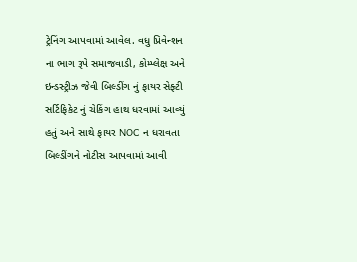ટ્રેનિંગ આપવામાં આવેલ. વધુ પ્રિવેન્શન ના ભાગ રૂપે સમાજવાડી, કોમ્પ્લેક્ષ અને ઇન્ડસ્ટ્રીઝ જેવી બિલ્ડીંગ નું ફાયર સેફ્ટી સર્ટિફિકેટ નું ચેકિંગ હાથ ધરવામાં આવ્યું હતું અને સાથે ફાયર NOC ન ધરાવતા બિલ્ડીંગને નોટીસ આપવામાં આવી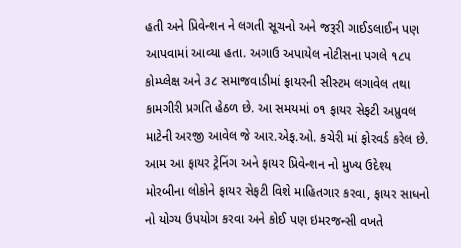હતી અને પ્રિવેન્શન ને લગતી સૂચનો અને જરૂરી ગાઈડલાઈન પણ આપવામાં આવ્યા હતા. અગાઉ અપાયેલ નોટીસના પગલે ૧૮૫ કોમ્પ્લેક્ષ અને ૩૮ સમાજવાડીમાં ફાયરની સીસ્ટમ લગાવેલ તથા કામગીરી પ્રગતિ હેઠળ છે. આ સમયમાં ૦૧ ફાયર સેફટી અપ્રુવલ માટેની અરજી આવેલ જે આર.એફ.ઓ. કચેરી માં ફોરવર્ડ કરેલ છે. આમ આ ફાયર ટ્રેનિંગ અને ફાયર પ્રિવેન્શન નો મુખ્ય ઉદેશ્ય મોરબીના લોકોને ફાયર સેફટી વિશે માહિતગાર કરવા, ફાયર સાધનો નો યોગ્ય ઉપયોગ કરવા અને કોઈ પણ ઇમરજન્સી વખતે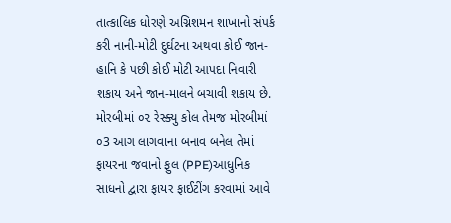તાત્કાલિક ધોરણે અગ્નિશમન શાખાનો સંપર્ક કરી નાની-મોટી દુર્ઘટના અથવા કોઈ જાન-હાનિ કે પછી કોઈ મોટી આપદા નિવારી શકાય અને જાન-માલને બચાવી શકાય છે.
મોરબીમાં ૦૨ રેસ્ક્યુ કોલ તેમજ મોરબીમાં ૦3 આગ લાગવાના બનાવ બનેલ તેમાં ફાયરના જવાનો ફુલ (PPE)આધુનિક સાધનો દ્વારા ફાયર ફાઈટીંગ કરવામાં આવે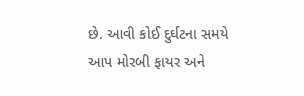છે. આવી કોઈ દુર્ઘટના સમયે આપ મોરબી ફાયર અને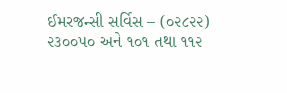ઈમરજન્સી સર્વિસ – (૦૨૮૨૨) ૨૩૦૦૫૦ અને ૧૦૧ તથા ૧૧૨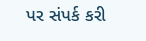પર સંપર્ક કરી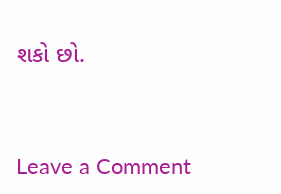શકો છો.


Leave a Comment